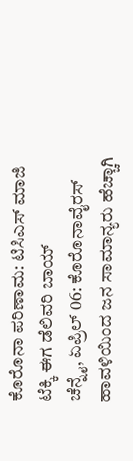ಕೊರೊನಾ ಪರಿಣಾಮ: ಟಿಸಿಎಸ್ ಮಾಜಿ ಟೆಕ್ಕಿ ಈಗ ಡೆಲಿವರಿ ಬಾಯ್
ಚೆನ್ನೈ, ಏಪ್ರಿಲ್ 06: ಕೊರೊನಾವೈರಸ್ ಹಾವಳಿಯಿಂದ ಜನ ಸಾಮಾನ್ಯರು ಹೆಚ್ಚಾಗಿ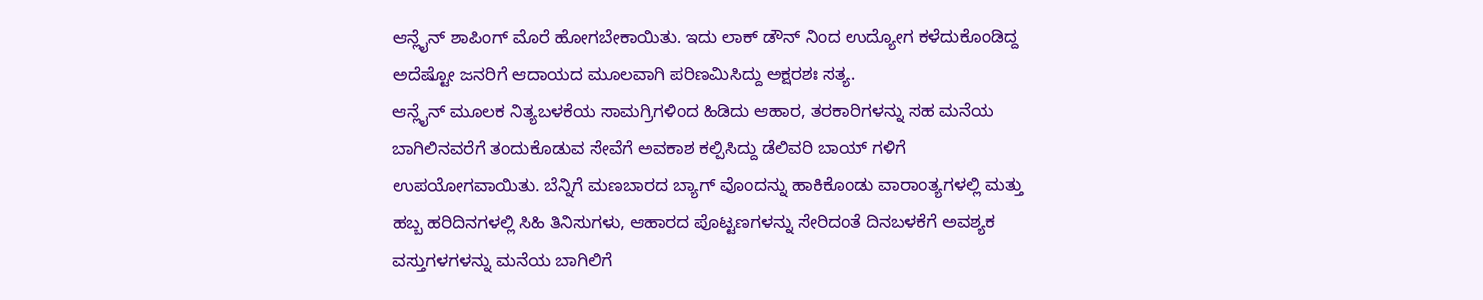ಆನ್ಲೈನ್ ಶಾಪಿಂಗ್ ಮೊರೆ ಹೋಗಬೇಕಾಯಿತು. ಇದು ಲಾಕ್ ಡೌನ್ ನಿಂದ ಉದ್ಯೋಗ ಕಳೆದುಕೊಂಡಿದ್ದ ಅದೆಷ್ಟೋ ಜನರಿಗೆ ಆದಾಯದ ಮೂಲವಾಗಿ ಪರಿಣಮಿಸಿದ್ದು ಅಕ್ಷರಶಃ ಸತ್ಯ.
ಆನ್ಲೈನ್ ಮೂಲಕ ನಿತ್ಯಬಳಕೆಯ ಸಾಮಗ್ರಿಗಳಿಂದ ಹಿಡಿದು ಆಹಾರ, ತರಕಾರಿಗಳನ್ನು ಸಹ ಮನೆಯ ಬಾಗಿಲಿನವರೆಗೆ ತಂದುಕೊಡುವ ಸೇವೆಗೆ ಅವಕಾಶ ಕಲ್ಪಿಸಿದ್ದು ಡೆಲಿವರಿ ಬಾಯ್ ಗಳಿಗೆ ಉಪಯೋಗವಾಯಿತು. ಬೆನ್ನಿಗೆ ಮಣಬಾರದ ಬ್ಯಾಗ್ ವೊಂದನ್ನು ಹಾಕಿಕೊಂಡು ವಾರಾಂತ್ಯಗಳಲ್ಲಿ ಮತ್ತು ಹಬ್ಬ ಹರಿದಿನಗಳಲ್ಲಿ ಸಿಹಿ ತಿನಿಸುಗಳು, ಆಹಾರದ ಪೊಟ್ಟಣಗಳನ್ನು ಸೇರಿದಂತೆ ದಿನಬಳಕೆಗೆ ಅವಶ್ಯಕ ವಸ್ತುಗಳಗಳನ್ನು ಮನೆಯ ಬಾಗಿಲಿಗೆ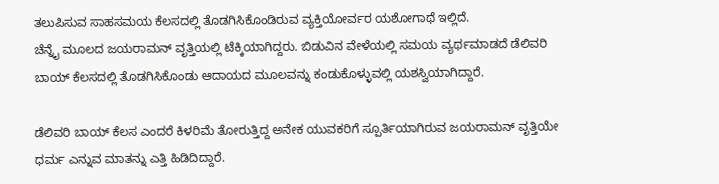ತಲುಪಿಸುವ ಸಾಹಸಮಯ ಕೆಲಸದಲ್ಲಿ ತೊಡಗಿಸಿಕೊಂಡಿರುವ ವ್ಯಕ್ತಿಯೋರ್ವರ ಯಶೋಗಾಥೆ ಇಲ್ಲಿದೆ.
ಚೆನ್ನೈ ಮೂಲದ ಜಯರಾಮನ್ ವೃತ್ತಿಯಲ್ಲಿ ಟೆಕ್ಕಿಯಾಗಿದ್ದರು. ಬಿಡುವಿನ ವೇಳೆಯಲ್ಲಿ ಸಮಯ ವ್ಯರ್ಥಮಾಡದೆ ಡೆಲಿವರಿ ಬಾಯ್ ಕೆಲಸದಲ್ಲಿ ತೊಡಗಿಸಿಕೊಂಡು ಆದಾಯದ ಮೂಲವನ್ನು ಕಂಡುಕೊಳ್ಳುವಲ್ಲಿ ಯಶಸ್ವಿಯಾಗಿದ್ದಾರೆ.

ಡೆಲಿವರಿ ಬಾಯ್ ಕೆಲಸ ಎಂದರೆ ಕಿಳರಿಮೆ ತೋರುತ್ತಿದ್ದ ಅನೇಕ ಯುವಕರಿಗೆ ಸ್ಪೂರ್ತಿಯಾಗಿರುವ ಜಯರಾಮನ್ ವೃತ್ತಿಯೇ ಧರ್ಮ ಎನ್ನುವ ಮಾತನ್ನು ಎತ್ತಿ ಹಿಡಿದಿದ್ದಾರೆ.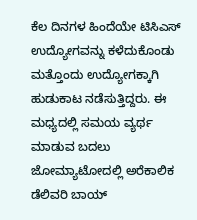ಕೆಲ ದಿನಗಳ ಹಿಂದೆಯೇ ಟಿಸಿಎಸ್ ಉದ್ಯೋಗವನ್ನು ಕಳೆದುಕೊಂಡು ಮತ್ತೊಂದು ಉದ್ಯೋಗಕ್ಕಾಗಿ ಹುಡುಕಾಟ ನಡೆಸುತ್ತಿದ್ದರು. ಈ ಮಧ್ಯದಲ್ಲಿ ಸಮಯ ವ್ಯರ್ಥ ಮಾಡುವ ಬದಲು ಜೋಮ್ಯಾಟೋದಲ್ಲಿ ಅರೆಕಾಲಿಕ ಡೆಲಿವರಿ ಬಾಯ್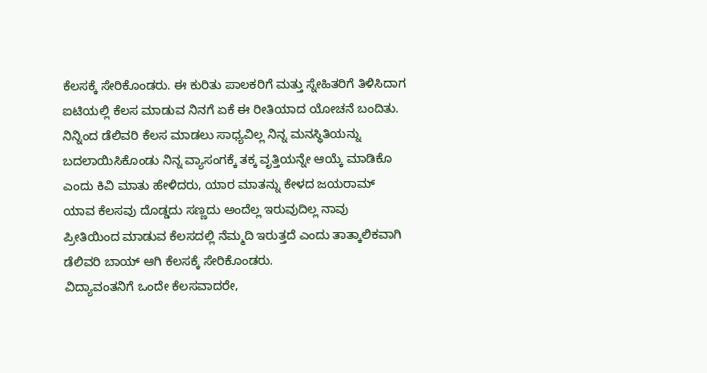ಕೆಲಸಕ್ಕೆ ಸೇರಿಕೊಂಡರು. ಈ ಕುರಿತು ಪಾಲಕರಿಗೆ ಮತ್ತು ಸ್ನೇಹಿತರಿಗೆ ತಿಳಿಸಿದಾಗ ಐಟಿಯಲ್ಲಿ ಕೆಲಸ ಮಾಡುವ ನಿನಗೆ ಏಕೆ ಈ ರೀತಿಯಾದ ಯೋಚನೆ ಬಂದಿತು. ನಿನ್ನಿಂದ ಡೆಲಿವರಿ ಕೆಲಸ ಮಾಡಲು ಸಾಧ್ಯವಿಲ್ಲ ನಿನ್ನ ಮನಸ್ಥಿತಿಯನ್ನು ಬದಲಾಯಿಸಿಕೊಂಡು ನಿನ್ನ ವ್ಯಾಸಂಗಕ್ಕೆ ತಕ್ಕ ವೃತ್ತಿಯನ್ನೇ ಆಯ್ಕೆ ಮಾಡಿಕೊ ಎಂದು ಕಿವಿ ಮಾತು ಹೇಳಿದರು, ಯಾರ ಮಾತನ್ನು ಕೇಳದ ಜಯರಾಮ್ ಯಾವ ಕೆಲಸವು ದೊಡ್ಡದು ಸಣ್ಣದು ಅಂದೆಲ್ಲ ಇರುವುದಿಲ್ಲ ನಾವು ಪ್ರೀತಿಯಿಂದ ಮಾಡುವ ಕೆಲಸದಲ್ಲಿ ನೆಮ್ಮದಿ ಇರುತ್ತದೆ ಎಂದು ತಾತ್ಕಾಲಿಕವಾಗಿ ಡೆಲಿವರಿ ಬಾಯ್ ಆಗಿ ಕೆಲಸಕ್ಕೆ ಸೇರಿಕೊಂಡರು.
ವಿದ್ಯಾವಂತನಿಗೆ ಒಂದೇ ಕೆಲಸವಾದರೇ,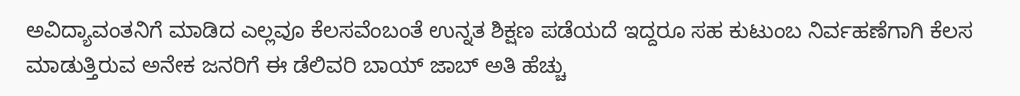ಅವಿದ್ಯಾವಂತನಿಗೆ ಮಾಡಿದ ಎಲ್ಲವೂ ಕೆಲಸವೆಂಬಂತೆ ಉನ್ನತ ಶಿಕ್ಷಣ ಪಡೆಯದೆ ಇದ್ದರೂ ಸಹ ಕುಟುಂಬ ನಿರ್ವಹಣೆಗಾಗಿ ಕೆಲಸ ಮಾಡುತ್ತಿರುವ ಅನೇಕ ಜನರಿಗೆ ಈ ಡೆಲಿವರಿ ಬಾಯ್ ಜಾಬ್ ಅತಿ ಹೆಚ್ಚು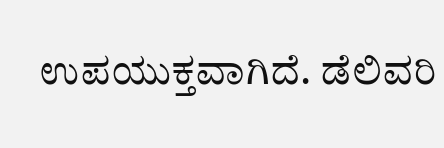ಉಪಯುಕ್ತವಾಗಿದೆ. ಡೆಲಿವರಿ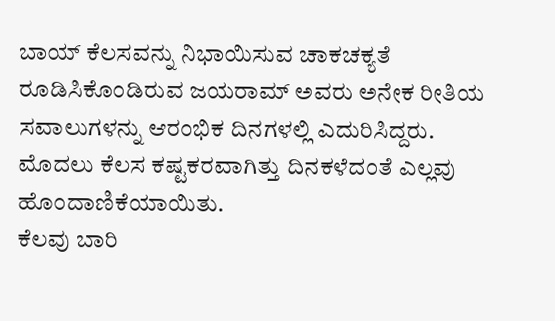ಬಾಯ್ ಕೆಲಸವನ್ನು ನಿಭಾಯಿಸುವ ಚಾಕಚಕ್ಯತೆ ರೂಡಿಸಿಕೊಂಡಿರುವ ಜಯರಾಮ್ ಅವರು ಅನೇಕ ರೀತಿಯ ಸವಾಲುಗಳನ್ನು ಆರಂಭಿಕ ದಿನಗಳಲ್ಲಿ ಎದುರಿಸಿದ್ದರು. ಮೊದಲು ಕೆಲಸ ಕಷ್ಟಕರವಾಗಿತ್ತು ದಿನಕಳೆದಂತೆ ಎಲ್ಲವು ಹೊಂದಾಣಿಕೆಯಾಯಿತು.
ಕೆಲವು ಬಾರಿ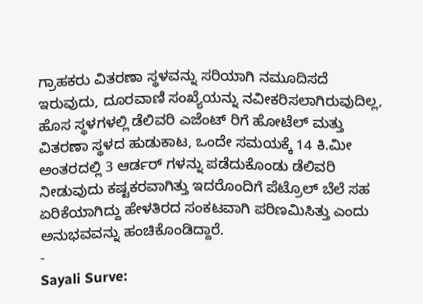ಗ್ರಾಹಕರು ವಿತರಣಾ ಸ್ಥಳವನ್ನು ಸರಿಯಾಗಿ ನಮೂದಿಸದೆ ಇರುವುದು, ದೂರವಾಣಿ ಸಂಖ್ಯೆಯನ್ನು ನವೀಕರಿಸಲಾಗಿರುವುದಿಲ್ಲ, ಹೊಸ ಸ್ಥಳಗಳಲ್ಲಿ ಡೆಲಿವರಿ ಎಜೆಂಟ್ ರಿಗೆ ಹೋಟೆಲ್ ಮತ್ತು ವಿತರಣಾ ಸ್ಥಳದ ಹುಡುಕಾಟ, ಒಂದೇ ಸಮಯಕ್ಕೆ 14 ಕಿ.ಮೀ ಅಂತರದಲ್ಲಿ 3 ಆರ್ಡರ್ ಗಳನ್ನು ಪಡೆದುಕೊಂಡು ಡೆಲಿವರಿ ನೀಡುವುದು ಕಷ್ಟಕರವಾಗಿತ್ತು ಇದರೊಂದಿಗೆ ಪೆಟ್ರೊಲ್ ಬೆಲೆ ಸಹ ಏರಿಕೆಯಾಗಿದ್ದು ಹೇಳತಿರದ ಸಂಕಟವಾಗಿ ಪರಿಣಮಿಸಿತ್ತು ಎಂದು ಅನುಭವವನ್ನು ಹಂಚಿಕೊಂಡಿದ್ದಾರೆ.
-
Sayali Surve: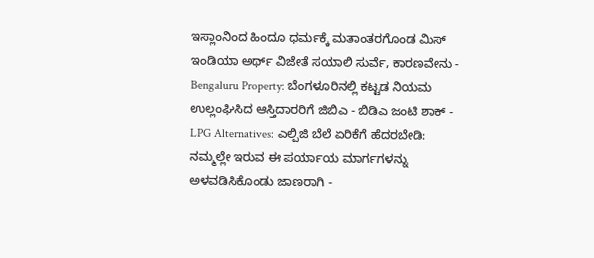ಇಸ್ಲಾಂನಿಂದ ಹಿಂದೂ ಧರ್ಮಕ್ಕೆ ಮತಾಂತರಗೊಂಡ ಮಿಸ್ ಇಂಡಿಯಾ ಅರ್ಥ್ ವಿಜೇತೆ ಸಯಾಲಿ ಸುರ್ವೆ, ಕಾರಣವೇನು -
Bengaluru Property: ಬೆಂಗಳೂರಿನಲ್ಲಿ ಕಟ್ಟಡ ನಿಯಮ ಉಲ್ಲಂಘಿಸಿದ ಆಸ್ತಿದಾರರಿಗೆ ಜಿಬಿಎ - ಬಿಡಿಎ ಜಂಟಿ ಶಾಕ್ -
LPG Alternatives: ಎಲ್ಪಿಜಿ ಬೆಲೆ ಏರಿಕೆಗೆ ಹೆದರಬೇಡಿ: ನಮ್ಮಲ್ಲೇ ಇರುವ ಈ ಪರ್ಯಾಯ ಮಾರ್ಗಗಳನ್ನು ಅಳವಡಿಸಿಕೊಂಡು ಜಾಣರಾಗಿ -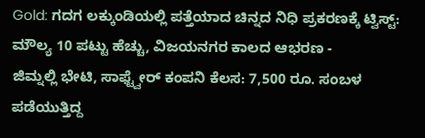Gold: ಗದಗ ಲಕ್ಕುಂಡಿಯಲ್ಲಿ ಪತ್ತೆಯಾದ ಚಿನ್ನದ ನಿಧಿ ಪ್ರಕರಣಕ್ಕೆ ಟ್ವಿಸ್ಟ್: ಮೌಲ್ಯ 10 ಪಟ್ಟು ಹೆಚ್ಚು, ವಿಜಯನಗರ ಕಾಲದ ಆಭರಣ -
ಜಿಮ್ನಲ್ಲಿ ಭೇಟಿ, ಸಾಫ್ಟ್ವೇರ್ ಕಂಪನಿ ಕೆಲಸ: 7,500 ರೂ. ಸಂಬಳ ಪಡೆಯುತ್ತಿದ್ದ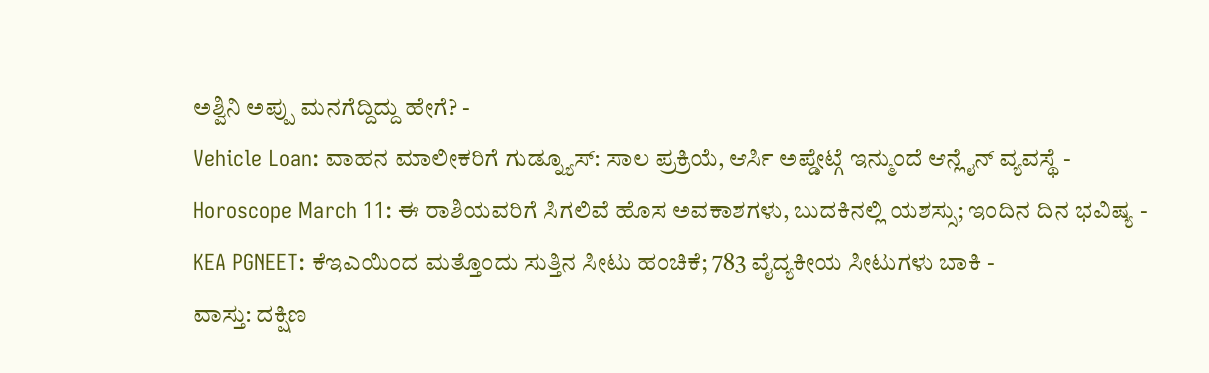ಅಶ್ವಿನಿ ಅಪ್ಪು ಮನಗೆದ್ದಿದ್ದು ಹೇಗೆ? -
Vehicle Loan: ವಾಹನ ಮಾಲೀಕರಿಗೆ ಗುಡ್ನ್ಯೂಸ್: ಸಾಲ ಪ್ರಕ್ರಿಯೆ, ಆರ್ಸಿ ಅಪ್ಡೇಟ್ಗೆ ಇನ್ಮುಂದೆ ಆನ್ಲೈನ್ ವ್ಯವಸ್ಥೆ -
Horoscope March 11: ಈ ರಾಶಿಯವರಿಗೆ ಸಿಗಲಿವೆ ಹೊಸ ಅವಕಾಶಗಳು, ಬುದಕಿನಲ್ಲಿ ಯಶಸ್ಸು; ಇಂದಿನ ದಿನ ಭವಿಷ್ಯ -
KEA PGNEET: ಕೆಇಎಯಿಂದ ಮತ್ತೊಂದು ಸುತ್ತಿನ ಸೀಟು ಹಂಚಿಕೆ; 783 ವೈದ್ಯಕೀಯ ಸೀಟುಗಳು ಬಾಕಿ -
ವಾಸ್ತು: ದಕ್ಷಿಣ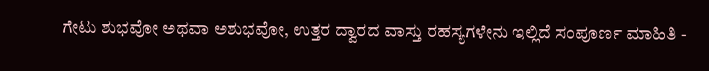ಗೇಟು ಶುಭವೋ ಅಥವಾ ಅಶುಭವೋ, ಉತ್ತರ ದ್ವಾರದ ವಾಸ್ತು ರಹಸ್ಯಗಳೇನು ಇಲ್ಲಿದೆ ಸಂಪೂರ್ಣ ಮಾಹಿತಿ -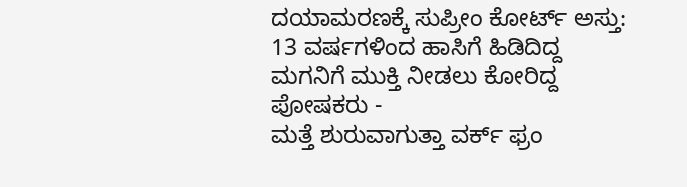ದಯಾಮರಣಕ್ಕೆ ಸುಪ್ರೀಂ ಕೋರ್ಟ್ ಅಸ್ತು: 13 ವರ್ಷಗಳಿಂದ ಹಾಸಿಗೆ ಹಿಡಿದಿದ್ದ ಮಗನಿಗೆ ಮುಕ್ತಿ ನೀಡಲು ಕೋರಿದ್ದ ಪೋಷಕರು -
ಮತ್ತೆ ಶುರುವಾಗುತ್ತಾ ವರ್ಕ್ ಫ್ರಂ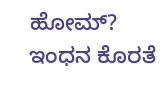ಹೋಮ್? ಇಂಧನ ಕೊರತೆ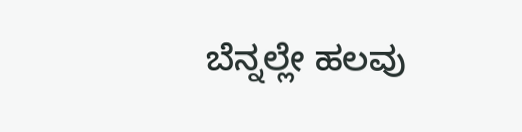ಬೆನ್ನಲ್ಲೇ ಹಲವು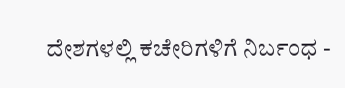ದೇಶಗಳಲ್ಲಿ ಕಚೇರಿಗಳಿಗೆ ನಿರ್ಬಂಧ -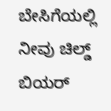ಬೇಸಿಗೆಯಲ್ಲಿ ನೀವು ಚಿಲ್ಡ್ ಬಿಯರ್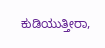ಕುಡಿಯುತ್ತೀರಾ,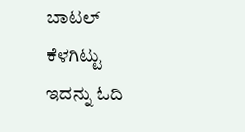ಬಾಟಲ್ ಕೆಳಗಿಟ್ಟು ಇದನ್ನು ಓದಿ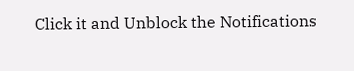Click it and Unblock the Notifications